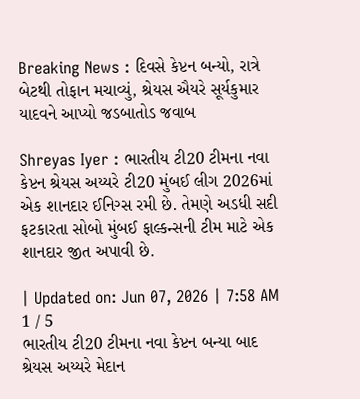Breaking News : દિવસે કેપ્ટન બન્યો, રાત્રે બેટથી તોફાન મચાવ્યું, શ્રેયસ ઐયરે સૂર્યકુમાર યાદવને આપ્યો જડબાતોડ જવાબ

Shreyas Iyer : ભારતીય ટી20 ટીમના નવા કેપ્ટન શ્રેયસ અય્યરે ટી20 મુંબઈ લીગ 2026માં એક શાનદાર ઈનિગ્સ રમી છે. તેમણે અડધી સદી ફટકારતા સોબો મુંબઈ ફાલ્કન્સની ટીમ માટે એક શાનદાર જીત અપાવી છે.

| Updated on: Jun 07, 2026 | 7:58 AM
1 / 5
ભારતીય ટી20 ટીમના નવા કેપ્ટન બન્યા બાદ શ્રેયસ અય્યરે મેદાન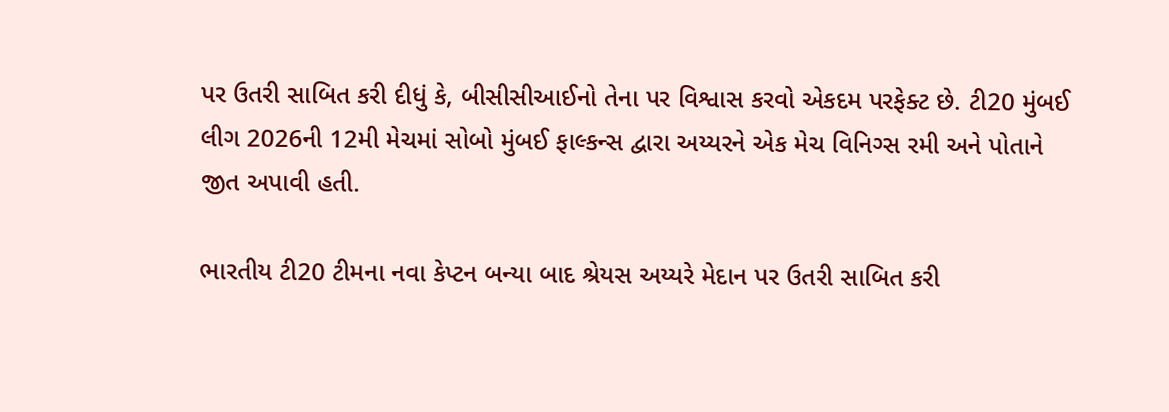પર ઉતરી સાબિત કરી દીધું કે, બીસીસીઆઈનો તેના પર વિશ્વાસ કરવો એકદમ પરફેક્ટ છે. ટી20 મુંબઈ લીગ 2026ની 12મી મેચમાં સોબો મુંબઈ ફાલ્કન્સ દ્વારા અય્યરને એક મેચ વિનિગ્સ રમી અને પોતાને જીત અપાવી હતી.

ભારતીય ટી20 ટીમના નવા કેપ્ટન બન્યા બાદ શ્રેયસ અય્યરે મેદાન પર ઉતરી સાબિત કરી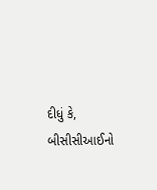દીધું કે, બીસીસીઆઈનો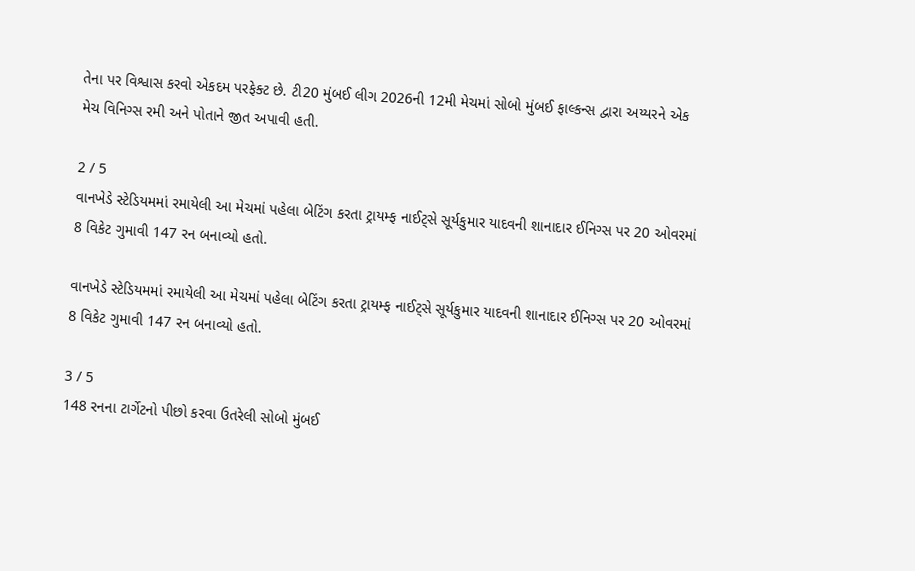તેના પર વિશ્વાસ કરવો એકદમ પરફેક્ટ છે. ટી20 મુંબઈ લીગ 2026ની 12મી મેચમાં સોબો મુંબઈ ફાલ્કન્સ દ્વારા અય્યરને એક મેચ વિનિગ્સ રમી અને પોતાને જીત અપાવી હતી.

2 / 5
વાનખેડે સ્ટેડિયમમાં રમાયેલી આ મેચમાં પહેલા બેટિંગ કરતા ટ્રાયમ્ફ નાઈટ્સે સૂર્યકુમાર યાદવની શાનાદાર ઈનિગ્સ પર 20 ઓવરમાં 8 વિકેટ ગુમાવી 147 રન બનાવ્યો હતો.

વાનખેડે સ્ટેડિયમમાં રમાયેલી આ મેચમાં પહેલા બેટિંગ કરતા ટ્રાયમ્ફ નાઈટ્સે સૂર્યકુમાર યાદવની શાનાદાર ઈનિગ્સ પર 20 ઓવરમાં 8 વિકેટ ગુમાવી 147 રન બનાવ્યો હતો.

3 / 5
148 રનના ટાર્ગેટનો પીછો કરવા ઉતરેલી સોબો મુંબઈ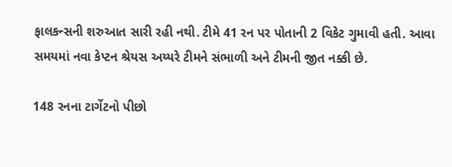ફાલકન્સની શરુઆત સારી રહી નથી. ટીમે 41 રન પર પોતાની 2 વિકેટ ગુમાવી હતી. આવા સમયમાં નવા કેપ્ટન શ્રેયસ અય્યરે ટીમને સંભાળી અને ટીમની જીત નક્કી છે.

148 રનના ટાર્ગેટનો પીછો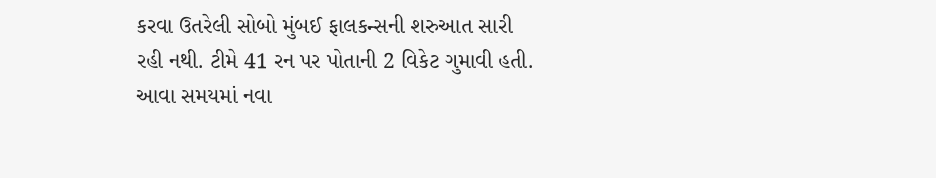કરવા ઉતરેલી સોબો મુંબઈ ફાલકન્સની શરુઆત સારી રહી નથી. ટીમે 41 રન પર પોતાની 2 વિકેટ ગુમાવી હતી. આવા સમયમાં નવા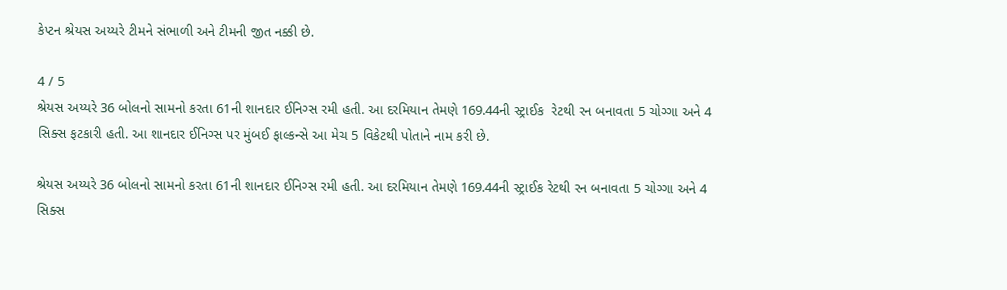કેપ્ટન શ્રેયસ અય્યરે ટીમને સંભાળી અને ટીમની જીત નક્કી છે.

4 / 5
શ્રેયસ અય્યરે 36 બોલનો સામનો કરતા 61ની શાનદાર ઈનિગ્સ રમી હતી. આ દરમિયાન તેમણે 169.44ની સ્ટ્રાઈક  રેટથી રન બનાવતા 5 ચોગ્ગા અને 4 સિક્સ ફટકારી હતી. આ શાનદાર ઈનિગ્સ પર મુંબઈ ફાલ્કન્સે આ મેચ 5 વિકેટથી પોતાને નામ કરી છે.

શ્રેયસ અય્યરે 36 બોલનો સામનો કરતા 61ની શાનદાર ઈનિગ્સ રમી હતી. આ દરમિયાન તેમણે 169.44ની સ્ટ્રાઈક રેટથી રન બનાવતા 5 ચોગ્ગા અને 4 સિક્સ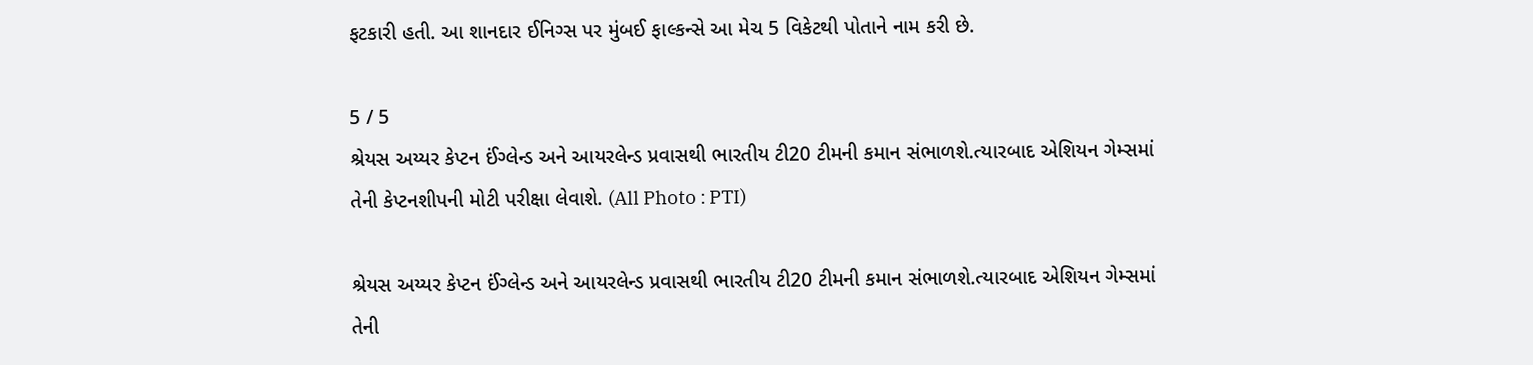ફટકારી હતી. આ શાનદાર ઈનિગ્સ પર મુંબઈ ફાલ્કન્સે આ મેચ 5 વિકેટથી પોતાને નામ કરી છે.

5 / 5
શ્રેયસ અય્યર કેપ્ટન ઈંગ્લેન્ડ અને આયરલેન્ડ પ્રવાસથી ભારતીય ટી20 ટીમની કમાન સંભાળશે.ત્યારબાદ એશિયન ગેમ્સમાં તેની કેપ્ટનશીપની મોટી પરીક્ષા લેવાશે. (All Photo : PTI)

શ્રેયસ અય્યર કેપ્ટન ઈંગ્લેન્ડ અને આયરલેન્ડ પ્રવાસથી ભારતીય ટી20 ટીમની કમાન સંભાળશે.ત્યારબાદ એશિયન ગેમ્સમાં તેની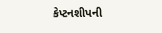કેપ્ટનશીપની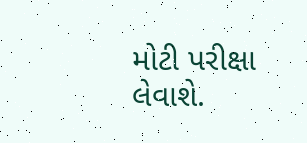મોટી પરીક્ષા લેવાશે.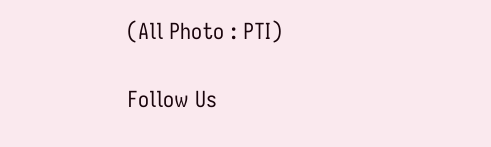(All Photo : PTI)

Follow Us